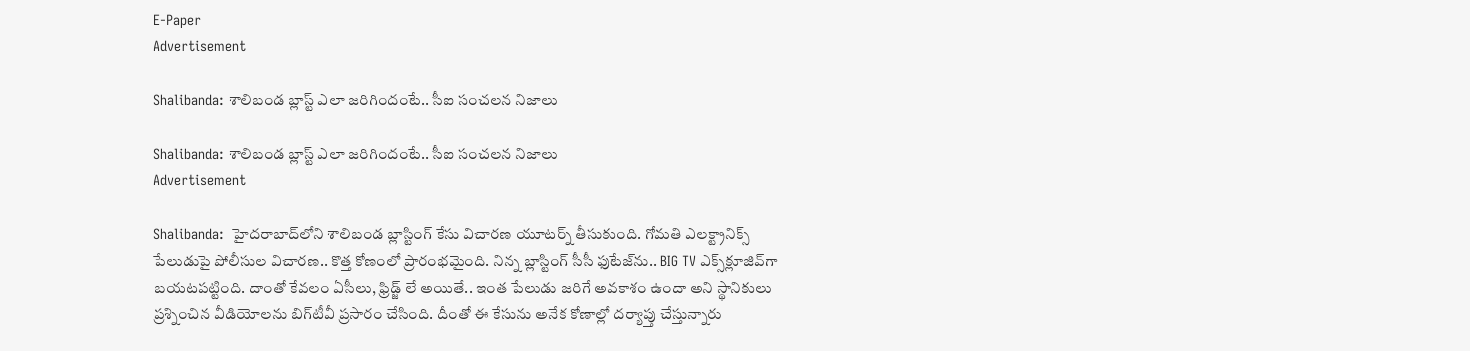E-Paper
Advertisement

Shalibanda: శాలిబండ బ్లాస్ట్ ఎలా జరిగిందంటే.. సీఐ సంచలన నిజాలు

Shalibanda: శాలిబండ బ్లాస్ట్ ఎలా జరిగిందంటే.. సీఐ సంచలన నిజాలు
Advertisement

Shalibanda:  హైదరాబాద్‌లోని శాలిబండ బ్లాస్టింగ్ కేసు విచారణ యూటర్న్ తీసుకుంది. గోమతి ఎలక్ట్రానిక్స్ పేలుడుపై పోలీసుల విచారణ.. కొత్త కోణంలో ప్రారంభమైంది. నిన్న బ్లాస్టింగ్‌ సీసీ ఫుటేజ్‌ను.. BIG TV ఎక్స్‌క్లూజివ్‌గా బయటపట్టింది. దాంతో కేవలం ఏసీలు, ఫ్రిడ్జ్ లే అయితే.. ఇంత పేలుడు జరిగే అవకాశం ఉందా అని స్థానికులు ప్రశ్నించిన వీడియోలను బిగ్‌టీవీ ప్రసారం చేసింది. దీంతో ఈ కేసును అనేక కోణాల్లో దర్యాప్తు చేస్తున్నారు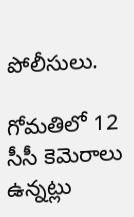పోలీసులు.

గోమతిలో 12 సీసీ కెమెరాలు ఉన్నట్లు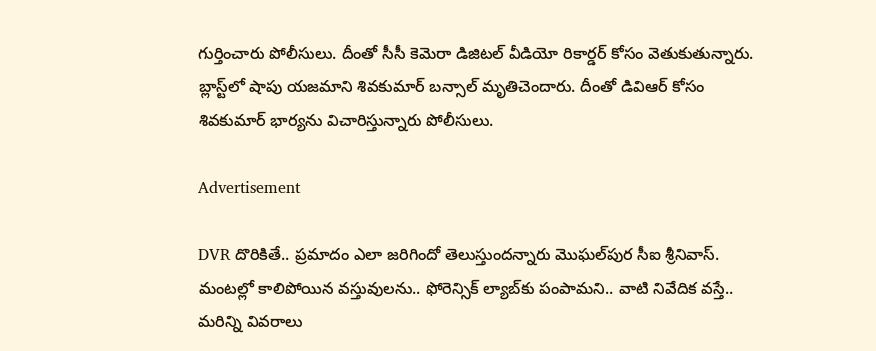గుర్తించారు పోలీసులు. దీంతో సీసీ కెమెరా డిజిటల్ వీడియో రికార్డర్‌ కోసం వెతుకుతున్నారు. బ్లాస్ట్‌లో షాపు యజమాని శివకుమార్ బన్సాల్ మృతిచెందారు. దీంతో డివిఆర్‌ కోసం శివకుమార్ భార్యను విచారిస్తున్నారు పోలీసులు.

Advertisement

DVR దొరికితే.. ప్రమాదం ఎలా జరిగిందో తెలుస్తుందన్నారు మొఘల్‌పుర సీఐ శ్రీనివాస్‌. మంటల్లో కాలిపోయిన వస్తువులను.. ఫోరెన్సిక్‌ ల్యాబ్‌కు పంపామని.. వాటి నివేదిక వస్తే.. మరిన్ని వివరాలు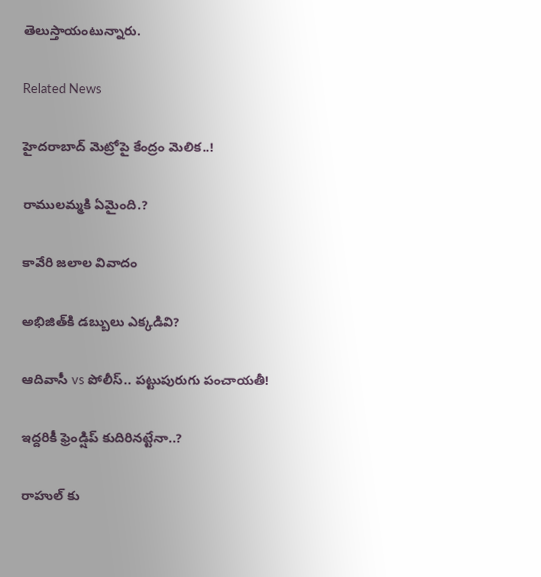తెలుస్తాయంటున్నారు.

Related News

హైదరాబాద్ మెట్రోపై కేంద్రం మెలిక..!

రాములమ్మకి ఏమైంది.?

కావేరి జలాల వివాదం

అభిజిత్‌కి డబ్బులు ఎక్కడివి?

ఆదివాసీ vs పోలీస్.. పట్టుపురుగు పంచాయతీ!

ఇద్దరికీ ఫ్రెండ్షిప్ కుదిరినట్టేనా..?

రాహుల్ కు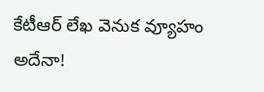కేటీఆర్ లేఖ వెనుక వ్యూహం అదేనా!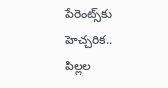పేరెంట్స్‌కు హెచ్చరిక.. పిల్లల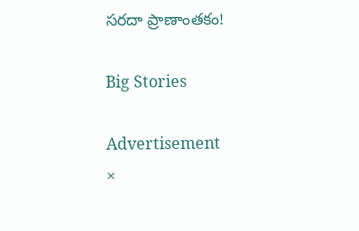సరదా ప్రాణాంతకం!

Big Stories

Advertisement
×